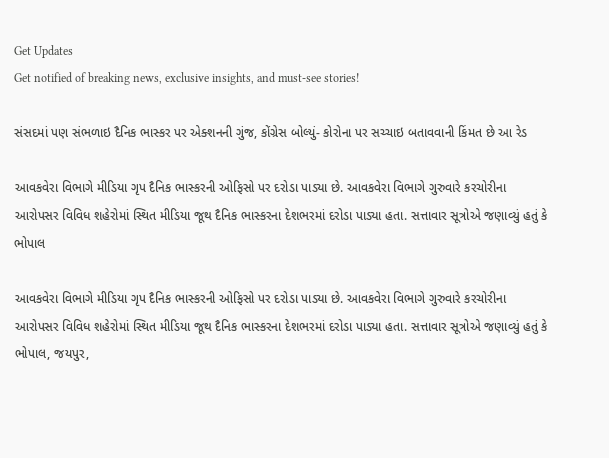Get Updates
Get notified of breaking news, exclusive insights, and must-see stories!

સંસદમાં પણ સંભળાઇ દૈનિક ભાસ્કર પર એક્શનની ગુંજ, કોંગ્રેસ બોલ્યું- કોરોના પર સચ્ચાઇ બતાવવાની કિંમત છે આ રેડ

આવકવેરા વિભાગે મીડિયા ગૃપ દૈનિક ભાસ્કરની ઓફિસો પર દરોડા પાડ્યા છે. આવકવેરા વિભાગે ગુરુવારે કરચોરીના આરોપસર વિવિધ શહેરોમાં સ્થિત મીડિયા જૂથ દૈનિક ભાસ્કરના દેશભરમાં દરોડા પાડ્યા હતા. સત્તાવાર સૂત્રોએ જણાવ્યું હતું કે ભોપાલ

આવકવેરા વિભાગે મીડિયા ગૃપ દૈનિક ભાસ્કરની ઓફિસો પર દરોડા પાડ્યા છે. આવકવેરા વિભાગે ગુરુવારે કરચોરીના આરોપસર વિવિધ શહેરોમાં સ્થિત મીડિયા જૂથ દૈનિક ભાસ્કરના દેશભરમાં દરોડા પાડ્યા હતા. સત્તાવાર સૂત્રોએ જણાવ્યું હતું કે ભોપાલ, જયપુર,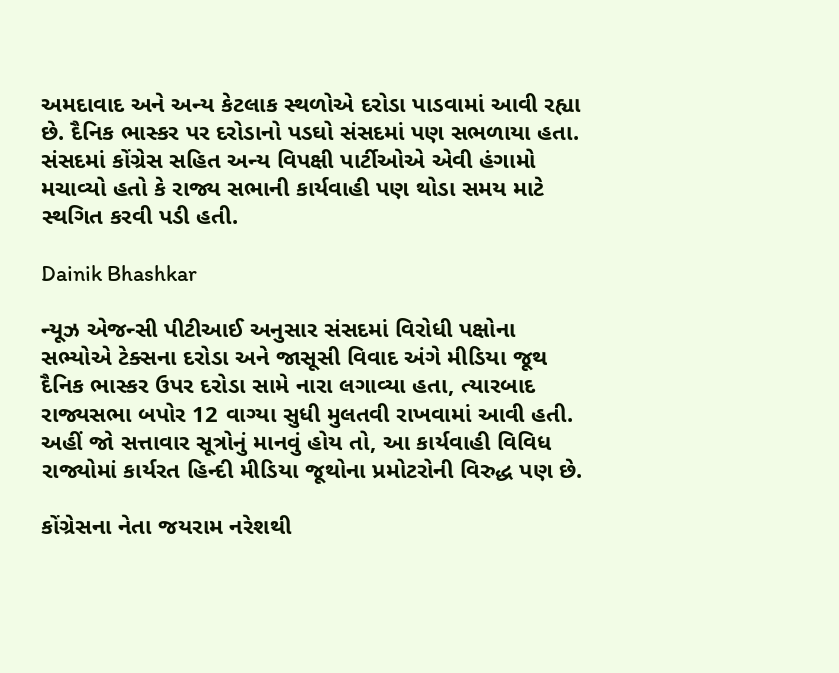અમદાવાદ અને અન્ય કેટલાક સ્થળોએ દરોડા પાડવામાં આવી રહ્યા છે. દૈનિક ભાસ્કર પર દરોડાનો પડઘો સંસદમાં પણ સભળાયા હતા. સંસદમાં કોંગ્રેસ સહિત અન્ય વિપક્ષી પાર્ટીઓએ એવી હંગામો મચાવ્યો હતો કે રાજ્ય સભાની કાર્યવાહી પણ થોડા સમય માટે સ્થગિત કરવી પડી હતી.

Dainik Bhashkar

ન્યૂઝ એજન્સી પીટીઆઈ અનુસાર સંસદમાં વિરોધી પક્ષોના સભ્યોએ ટેક્સના દરોડા અને જાસૂસી વિવાદ અંગે મીડિયા જૂથ દૈનિક ભાસ્કર ઉપર દરોડા સામે નારા લગાવ્યા હતા, ત્યારબાદ રાજ્યસભા બપોર 12 વાગ્યા સુધી મુલતવી રાખવામાં આવી હતી. અહીં જો સત્તાવાર સૂત્રોનું માનવું હોય તો, આ કાર્યવાહી વિવિધ રાજ્યોમાં કાર્યરત હિન્દી મીડિયા જૂથોના પ્રમોટરોની વિરુદ્ધ પણ છે.

કોંગ્રેસના નેતા જયરામ નરેશથી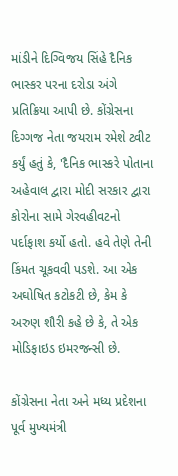માંડીને દિગ્વિજય સિંહે દૈનિક ભાસ્કર પરના દરોડા અંગે પ્રતિક્રિયા આપી છે. કોંગ્રેસના દિગ્ગજ નેતા જયરામ રમેશે ટ્વીટ કર્યું હતું કે, 'દૈનિક ભાસ્કરે પોતાના અહેવાલ દ્વારા મોદી સરકાર દ્વારા કોરોના સામે ગેરવહીવટનો પર્દાફાશ કર્યો હતો. હવે તેણે તેની કિંમત ચૂકવવી પડશે. આ એક અઘોષિત કટોકટી છે, કેમ કે અરુણ શૌરી કહે છે કે, તે એક મોડિફાઇડ ઇમરજન્સી છે.

કોંગ્રેસના નેતા અને મધ્ય પ્રદેશના પૂર્વ મુખ્યમંત્રી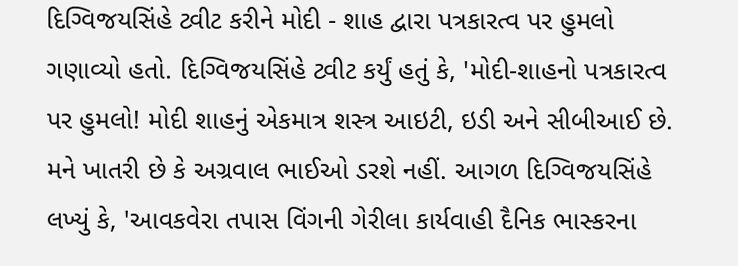દિગ્વિજયસિંહે ટ્વીટ કરીને મોદી - શાહ દ્વારા પત્રકારત્વ પર હુમલો ગણાવ્યો હતો. દિગ્વિજયસિંહે ટ્વીટ કર્યું હતું કે, 'મોદી-શાહનો પત્રકારત્વ પર હુમલો! મોદી શાહનું એકમાત્ર શસ્ત્ર આઇટી, ઇડી અને સીબીઆઈ છે. મને ખાતરી છે કે અગ્રવાલ ભાઈઓ ડરશે નહીં. આગળ દિગ્વિજયસિંહે લખ્યું કે, 'આવકવેરા તપાસ વિંગની ગેરીલા કાર્યવાહી દૈનિક ભાસ્કરના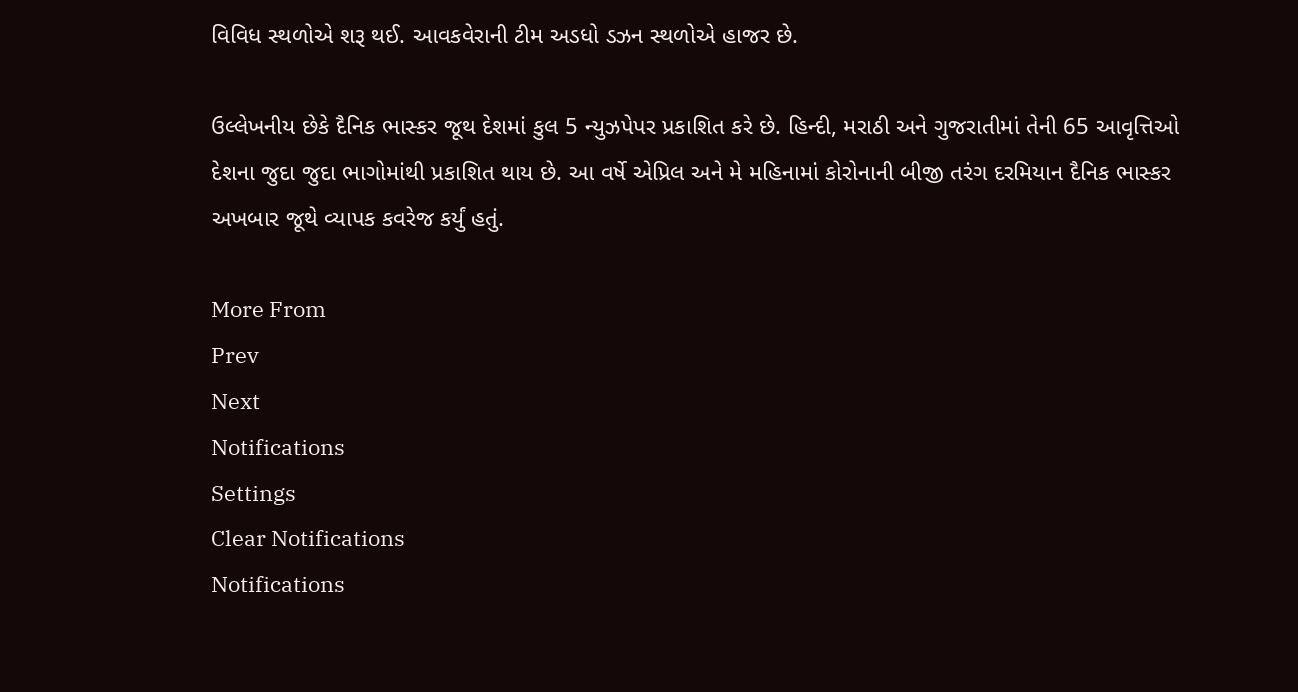વિવિધ સ્થળોએ શરૂ થઈ. આવકવેરાની ટીમ અડધો ડઝન સ્થળોએ હાજર છે.

ઉલ્લેખનીય છેકે દૈનિક ભાસ્કર જૂથ દેશમાં કુલ 5 ન્યુઝપેપર પ્રકાશિત કરે છે. હિન્દી, મરાઠી અને ગુજરાતીમાં તેની 65 આવૃત્તિઓ દેશના જુદા જુદા ભાગોમાંથી પ્રકાશિત થાય છે. આ વર્ષે એપ્રિલ અને મે મહિનામાં કોરોનાની બીજી તરંગ દરમિયાન દૈનિક ભાસ્કર અખબાર જૂથે વ્યાપક કવરેજ કર્યું હતું.

More From
Prev
Next
Notifications
Settings
Clear Notifications
Notifications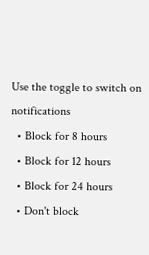Use the toggle to switch on notifications
  • Block for 8 hours
  • Block for 12 hours
  • Block for 24 hours
  • Don't block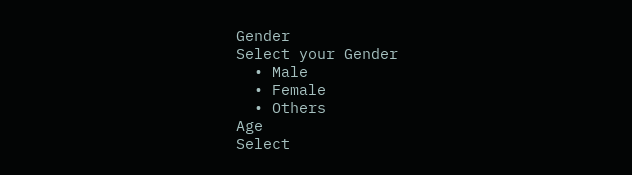Gender
Select your Gender
  • Male
  • Female
  • Others
Age
Select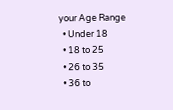your Age Range
  • Under 18
  • 18 to 25
  • 26 to 35
  • 36 to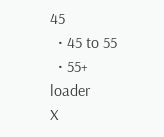45
  • 45 to 55
  • 55+
loader
X